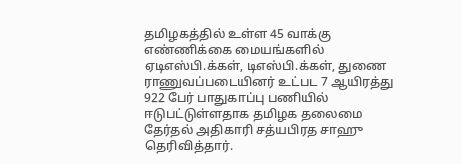தமிழகத்தில் உள்ள 45 வாக்கு எண்ணிக்கை மையங்களில் ஏடிஎஸ்பி.க்கள், டிஎஸ்பி.க்கள், துணை ராணுவப்படையினர் உட்பட 7 ஆயிரத்து 922 பேர் பாதுகாப்பு பணியில் ஈடுபட்டுள்ளதாக தமிழக தலைமை தேர்தல் அதிகாரி சத்யபிரத சாஹு தெரிவித்தார்.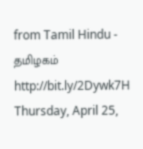from Tamil Hindu - தமிழகம் http://bit.ly/2Dywk7H
Thursday, April 25,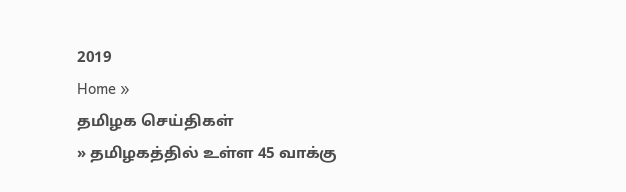2019
Home »
தமிழக செய்திகள்
» தமிழகத்தில் உள்ள 45 வாக்கு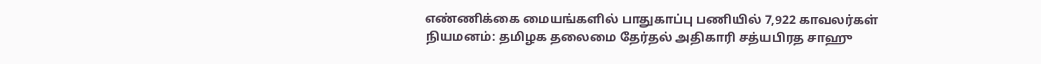எண்ணிக்கை மையங்களில் பாதுகாப்பு பணியில் 7,922 காவலர்கள் நியமனம்: தமிழக தலைமை தேர்தல் அதிகாரி சத்யபிரத சாஹு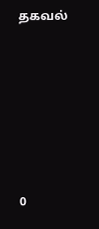தகவல்







0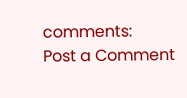comments:
Post a Comment